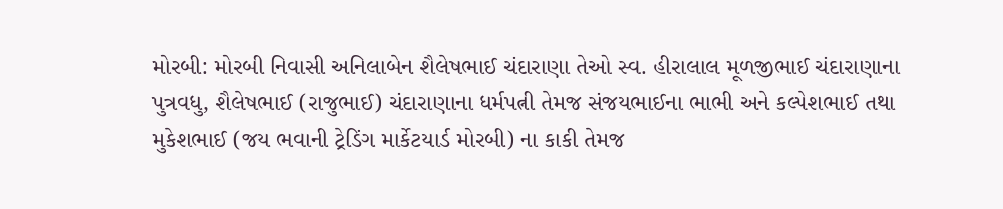મોરબી: મોરબી નિવાસી અનિલાબેન શૈલેષભાઈ ચંદારાણા તેઓ સ્વ. હીરાલાલ મૂળજીભાઈ ચંદારાણાના પુત્રવધુ, શૈલેષભાઈ (રાજુભાઈ) ચંદારાણાના ધર્મપત્ની તેમજ સંજયભાઈના ભાભી અને કલ્પેશભાઈ તથા મુકેશભાઈ (જય ભવાની ટ્રેડિંગ માર્કેટયાર્ડ મોરબી) ના કાકી તેમજ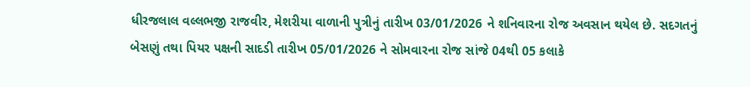ધીરજલાલ વલ્લભજી રાજવીર, મેશરીયા વાળાની પુત્રીનું તારીખ 03/01/2026 ને શનિવારના રોજ અવસાન થયેલ છે. સદગતનું બેસણું તથા પિયર પક્ષની સાદડી તારીખ 05/01/2026 ને સોમવારના રોજ સાંજે 04થી 05 કલાકે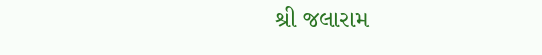શ્રી જલારામ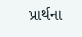પ્રાર્થના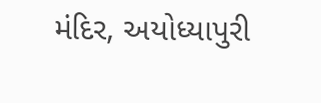મંદિર, અયોધ્યાપુરી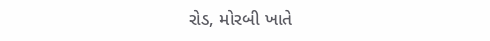રોડ, મોરબી ખાતે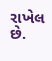રાખેલ છે.